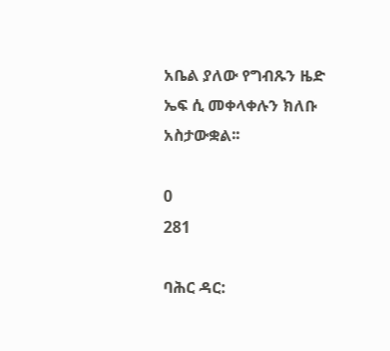አቤል ያለው የግብጹን ዜድ ኤፍ ሲ መቀላቀሉን ክለቡ አስታውቋል፡፡

0
281

ባሕር ዳር: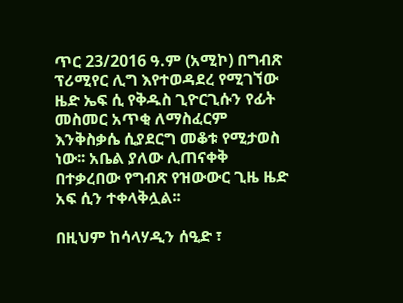ጥር 23/2016 ዓ.ም (አሚኮ) በግብጽ ፕሪሚየር ሊግ እየተወዳደረ የሚገኘው ዜድ ኤፍ ሲ የቅዱስ ጊዮርጊሱን የፊት መስመር አጥቂ ለማስፈርም እንቅስቃሴ ሲያደርግ መቆቱ የሚታወስ ነው፡፡ አቤል ያለው ሊጠናቀቅ በተቃረበው የግብጽ የዝውውር ጊዜ ዜድ አፍ ሲን ተቀላቅሏል፡፡

በዚህም ከሳላሃዲን ሰዒድ ፣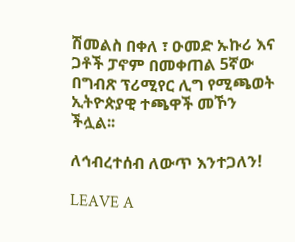ሽመልስ በቀለ ፣ ዑመድ ኡኩሪ እና ጋቶች ፓኖም በመቀጠል 5ኛው በግብጽ ፕሪሚየር ሊግ የሚጫወት ኢትዮጵያዊ ተጫዋች መኾን ችሏል፡፡

ለኅብረተሰብ ለውጥ እንተጋለን!

LEAVE A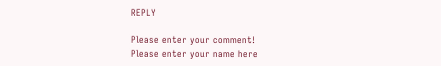REPLY

Please enter your comment!
Please enter your name here